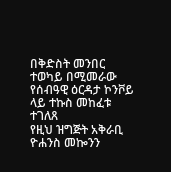በቅድስት መንበር ተወካይ በሚመራው የሰብዓዊ ዕርዳታ ኮንቮይ ላይ ተኩስ መከፈቱ ተገለጸ
የዚህ ዝግጅት አቅራቢ ዮሐንስ መኰንን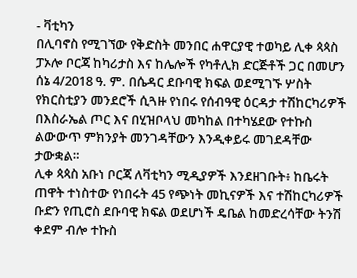- ቫቲካን
በሊባኖስ የሚገኘው የቅድስት መንበር ሐዋርያዊ ተወካይ ሊቀ ጳጳስ ፓኦሎ ቦርጃ ከካሪታስ እና ከሌሎች የካቶሊክ ድርጅቶች ጋር በመሆን ሰኔ 4/2018 ዓ. ም. በሴዳር ደቡባዊ ክፍል ወደሚገኙ ሦስት የክርስቲያን መንደሮች ሲጓዙ የነበሩ የሰብዓዊ ዕርዳታ ተሽከርካሪዎች በእስራኤል ጦር እና በሂዝቦላህ መካከል በተካሄደው የተኩስ ልውውጥ ምክንያት መንገዳቸውን እንዲቀይሩ መገደዳቸው ታውቋል።
ሊቀ ጳጳስ አቡነ ቦርጃ ለቫቲካን ሚዲያዎች እንደዘገቡት፥ ከቤሩት ጠዋት ተነስተው የነበሩት 45 የጭነት መኪናዎች እና ተሽከርካሪዎች ቡድን የጢሮስ ደቡባዊ ክፍል ወደሆነች ዴቤል ከመድረሳቸው ትንሽ ቀደም ብሎ ተኩስ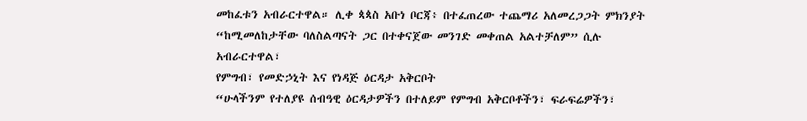መከፈቱን አብራርተዋል። ሊቀ ጳጳስ አቡነ ቦርጃ፥ በተፈጠረው ተጨማሪ አለመረጋጋት ምክንያት “ከሚመለከታቸው ባለስልጣናት ጋር በተቀናጀው መንገድ መቀጠል አልተቻለም” ሲሉ አብራርተዋል፣
የምግብ፣ የመድኃኒት እና የነዳጅ ዕርዳታ አቅርቦት
“ሁላችንም የተለያዩ ሰብዓዊ ዕርዳታዎችን በተለይም የምግብ አቅርቦቶችን፣ ፍራፍሬዎችን፣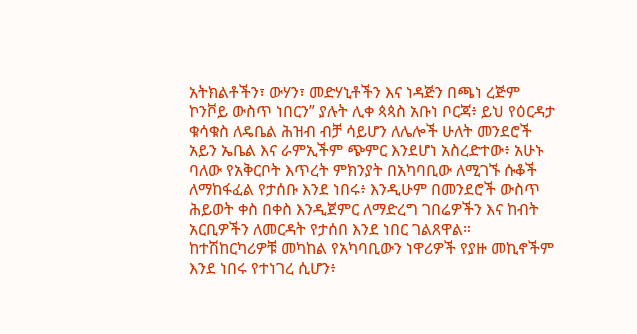አትክልቶችን፣ ውሃን፣ መድሃኒቶችን እና ነዳጅን በጫነ ረጅም ኮንቮይ ውስጥ ነበርን” ያሉት ሊቀ ጳጳስ አቡነ ቦርጃ፥ ይህ የዕርዳታ ቁሳቁስ ለዴቤል ሕዝብ ብቻ ሳይሆን ለሌሎች ሁለት መንደሮች አይን ኤቤል እና ራምኢችም ጭምር እንደሆነ አስረድተው፥ አሁኑ ባለው የአቅርቦት እጥረት ምክንያት በአካባቢው ለሚገኙ ሱቆች ለማከፋፈል የታሰቡ እንደ ነበሩ፥ እንዲሁም በመንደሮች ውስጥ ሕይወት ቀስ በቀስ እንዲጀምር ለማድረግ ገበሬዎችን እና ከብት አርቢዎችን ለመርዳት የታሰበ እንደ ነበር ገልጸዋል።
ከተሽከርካሪዎቹ መካከል የአካባቢውን ነዋሪዎች የያዙ መኪኖችም እንደ ነበሩ የተነገረ ሲሆን፥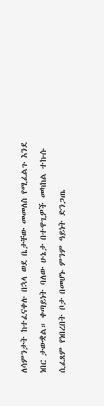ለሳምንታት ከተፈናቀሉ በኋላ ወደ ቤታቸው መመለስ የሚፈልጉ እንደ ነበር ታውቋል። ቀጣይነት ባለው ሁኔታ በተዋጊዎች መካከል ተኩሱ ሲፈጸም የነበረበት ቦታ በመሆኑ ምንም ዓይነት ድንጋጤ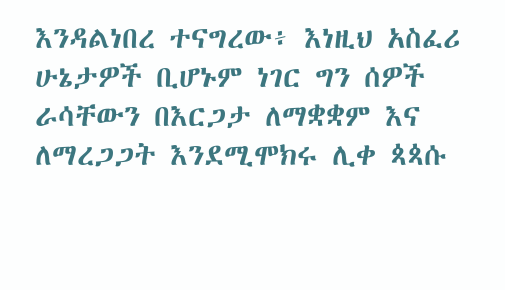እንዳልነበረ ተናግረው፥ እነዚህ አስፈሪ ሁኔታዎች ቢሆኑም ነገር ግን ሰዎች ራሳቸውን በእርጋታ ለማቋቋም እና ለማረጋጋት እንደሚሞክሩ ሊቀ ጳጳሱ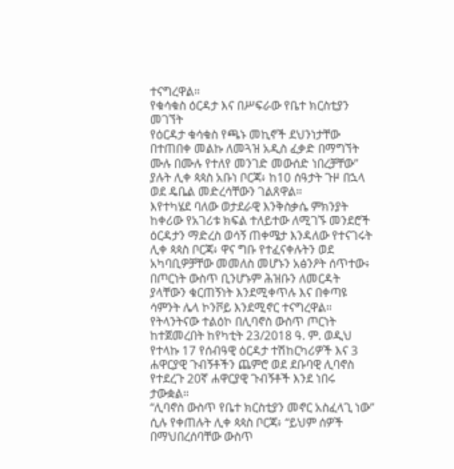ተናግረዋል።
የቁሳቁስ ዕርዳታ እና በሥፍራው የቤተ ክርስቲያን መገኘት
የዕርዳታ ቁሳቁስ የጫኑ መኪኖች ደህንነታቸው በተጠበቀ መልኩ ለመጓዝ አዲስ ፈቃድ በማግኘት ሙሉ በሙሉ የተለየ መንገድ መውሰድ ነበረቻቸው” ያሉት ሊቀ ጳጳስ አቡነ ቦርጃ፥ ከ10 ሰዓታት ጉዞ በኋላ ወደ ዴቤል መድረሳቸውን ገልጸዋል።
እየተካሄደ ባለው ወታደራዊ እንቅስቃሴ ምክንያት ከቀሪው የአገሪቱ ክፍል ተለይተው ለሚገኙ መንደሮች ዕርዳታን ማድረስ ወሳኝ ጠቀሜታ እንዳለው የተናገሩት ሊቀ ጳጳስ ቦርጃ፥ ዋና ግቡ የተፈናቀሉትን ወደ አካባቢዎቻቸው መመለስ መሆኑን አፅንዖት ሰጥተው፥ በጦርነት ውስጥ ቢንሆኑም ሕዝቡን ለመርዳት ያላቸውን ቁርጠኝነት እንደሚቀጥሉ እና በቀጣዩ ሳምንት ሌላ ኮንቮይ እንደሚኖር ተናግረዋል።
የትላንትናው ተልዕኮ በሊባኖስ ውስጥ ጦርነት ከተጀመረበት ከየካቲት 23/2018 ዓ. ም. ወዲህ የተላኩ 17 የሰብዓዊ ዕርዳታ ተሽከርካሪዎች እና 3 ሐዋርያዊ ጉብኝቶችን ጨምሮ ወደ ደቡባዊ ሊባኖስ የተደረጉ 20ኛ ሐዋርያዊ ጉብኝቶች እንደ ነበሩ ታውቋል።
“ሊባኖስ ውስጥ የቤተ ክርስቲያን መኖር አስፈላጊ ነው” ሲሉ የቀጠሉት ሊቀ ጳጳስ ቦርጃ፥ “ይህም ሰዎች በማህበረሰባቸው ውስጥ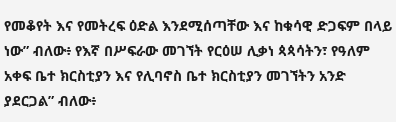የመቆየት እና የመትረፍ ዕድል እንደሚሰጣቸው እና ከቁሳዊ ድጋፍም በላይ ነው” ብለው፥ የእኛ በሥፍራው መገኘት የርዕሠ ሊቃነ ጳጳሳትን፣ የዓለም አቀፍ ቤተ ክርስቲያን እና የሊባኖስ ቤተ ክርስቲያን መገኘትን አንድ ያደርጋል” ብለው፥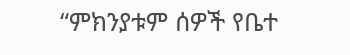“ምክንያቱም ሰዎች የቤተ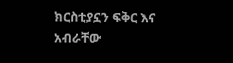ክርስቲያኗን ፍቅር እና አብራቸው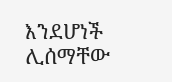እንደሆነች ሊሰማቸው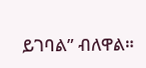ይገባል” ብለዋል።